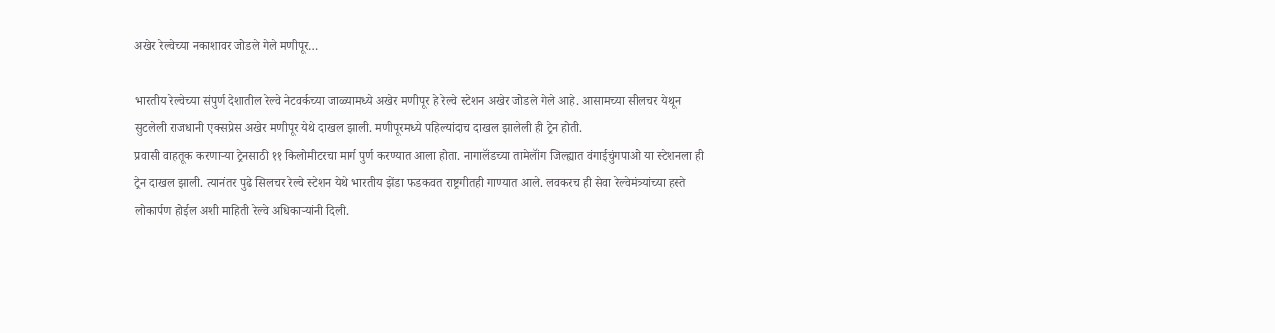अखेर रेल्वेच्या नकाशावर जोडले गेले मणीपूर…

भारतीय रेल्वेच्या संपुर्ण देशातील रेल्वे नेटवर्कच्या जाळ्यामध्ये अखेर मणीपूर हे रेल्वे स्टेशन अखेर जोडले गेले आहे. आसामच्या सीलचर येथून सुटलेली राजधानी एक्सप्रेस अखेर मणीपूर येथे दाखल झाली. मणीपूरमध्ये पहिल्यांदाच दाखल झालेली ही ट्रेन होती.
प्रवासी वाहतूक करणाऱ्या ट्रेनसाठी ११ किलोमीटरचा मार्ग पुर्ण करण्यात आला होता. नागालॅंडच्या तामेलॉंग जिल्ह्यात वंगाईचुंगपाओ या स्टेशनला ही ट्रेन दाखल झाली. त्यानंतर पुढे सिलचर रेल्वे स्टेशन येथे भारतीय झेंडा फडकवत राष्ट्रगीतही गाण्यात आले. लवकरच ही सेवा रेल्वेमंत्र्यांच्या हस्ते लोकार्पण होईल अशी माहिती रेल्वे अधिकाऱ्यांनी दिली.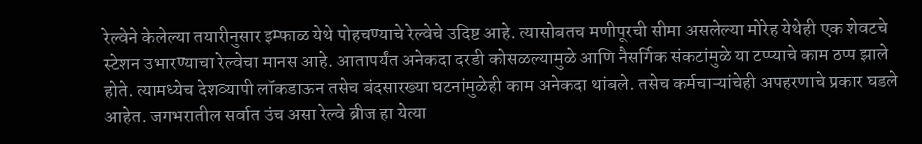रेल्वेने केलेल्या तयारीनुसार इम्फाळ येथे पोहचण्याचे रेल्वेचे उदिष्ट आहे. त्यासोबतच मणीपूरची सीमा असलेल्या मोरेह येथेही एक शेवटचे स्टेशन उभारण्याचा रेल्वेचा मानस आहे. आतापर्यंत अनेकदा दरडी कोसळल्यामुळे आणि नैसर्गिक संकटांमुळे या टप्प्याचे काम ठप्प झाले होते. त्यामध्येच देशव्यापी लॉकडाऊन तसेच बंदसारख्या घटनांमुळेही काम अनेकदा थांबले. तसेच कर्मचाऱ्यांचेही अपहरणाचे प्रकार घडले आहेत. जगभरातील सर्वात उंच असा रेल्वे ब्रीज हा येत्या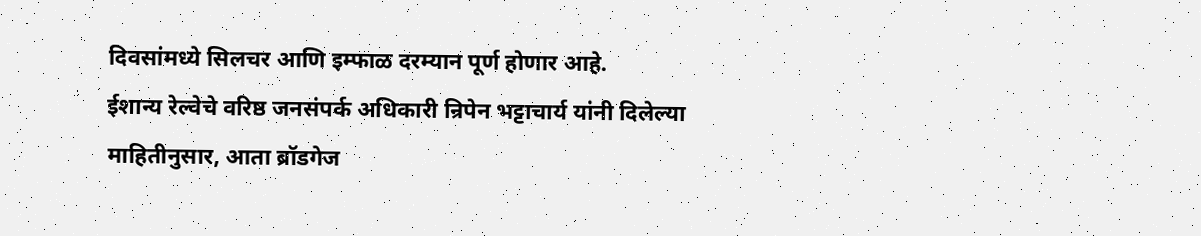दिवसांमध्ये सिलचर आणि इम्फाळ दरम्यान पूर्ण होणार आहे.
ईशान्य रेल्वेचे वरिष्ठ जनसंपर्क अधिकारी न्रिपेन भट्टाचार्य यांनी दिलेल्या माहितीनुसार, आता ब्रॉडगेज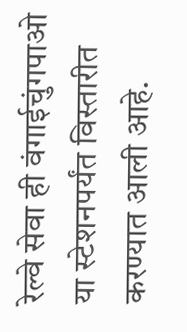रेल्वे सेवा ही वंगाईचुंगपाओ या स्टेशनपर्यंत विस्तारीत करण्यात आली आहे.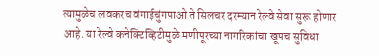त्यामुळेच लवकरच वंगाईचुंगपाओ ते सिलचर दरम्यान रेल्वे सेवा सुरू होणार आहे. या रेल्वे कनेक्टिव्हिटीमुळे मणीपूरच्या नागरिकांचा खूपच सुविधा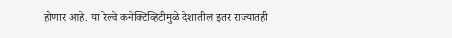होणार आहे. या रेल्वे कनेक्टिव्हिटीमुळे देशातील इतर राज्यातही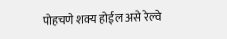पोहचणे शक्य होईल असे रेल्वे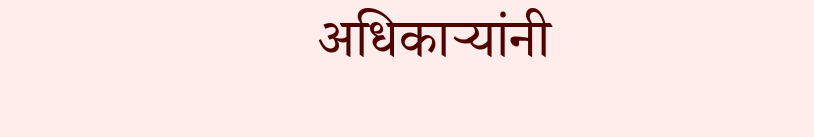अधिकाऱ्यांनी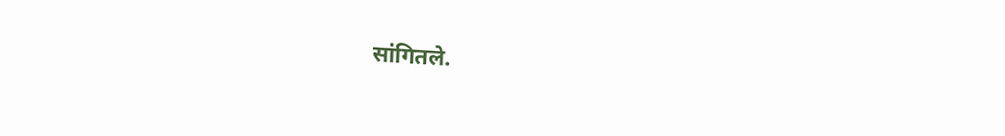सांगितले.